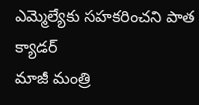ఎమ్మెల్యేకు సహకరించని పాత క్యాడర్
మాజీ మంత్రి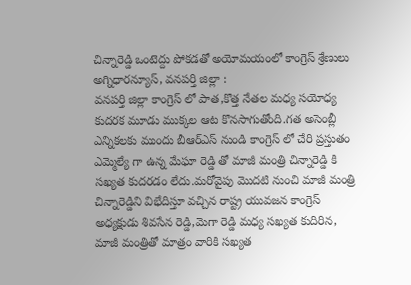చిన్నారెడ్డి ఒంటెద్దు పోకడతో అయోమయంలో కాంగ్రెస్ శ్రేణులు
అగ్నిధారన్యూస్, వనపర్తి జిల్లా :
వనపర్తి జిల్లా కాంగ్రెస్ లో పాత,కొత్త నేతల మధ్య సయోధ్య కుదరక మూడు ముక్కల ఆట కొనసాగుతోంది.గత అసెంబ్లీ ఎన్నికలకు ముందు బీఆర్ఎస్ నుండి కాంగ్రెస్ లో చేరి ప్రస్తుతం ఎమ్మెల్యే గా ఉన్న మేఘా రెడ్డి తో మాజీ మంత్రి చిన్నారెడ్డి కి సఖ్యత కుదరడం లేదు.మరోవైపు మొదటి నుంచి మాజీ మంత్రి చిన్నారెడ్డిని విభేదిస్తూ వచ్చిన రాష్ట్ర యువజన కాంగ్రెస్ అధ్యక్షుడు శివసేన రెడ్డి,మెగా రెడ్డి మధ్య సఖ్యత కుదిరిన, మాజీ మంత్రితో మాత్రం వారికి సఖ్యత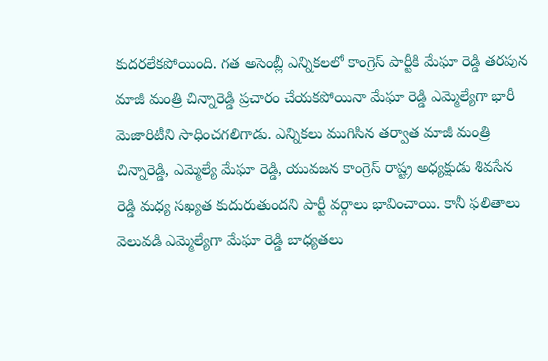కుదరలేకపోయింది. గత అసెంబ్లీ ఎన్నికలలో కాంగ్రెస్ పార్టీకి మేఘా రెడ్డి తరపున మాజీ మంత్రి చిన్నారెడ్డి ప్రచారం చేయకపోయినా మేఘా రెడ్డి ఎమ్మెల్యేగా భారీ మెజారిటీని సాధించగలిగాడు. ఎన్నికలు ముగిసిన తర్వాత మాజీ మంత్రి చిన్నారెడ్డి, ఎమ్మెల్యే మేఘా రెడ్డి, యువజన కాంగ్రెస్ రాష్ట్ర అధ్యక్షుడు శివసేన రెడ్డి మధ్య సఖ్యత కుదురుతుందని పార్టీ వర్గాలు భావించాయి. కానీ ఫలితాలు వెలువడి ఎమ్మెల్యేగా మేఘా రెడ్డి బాధ్యతలు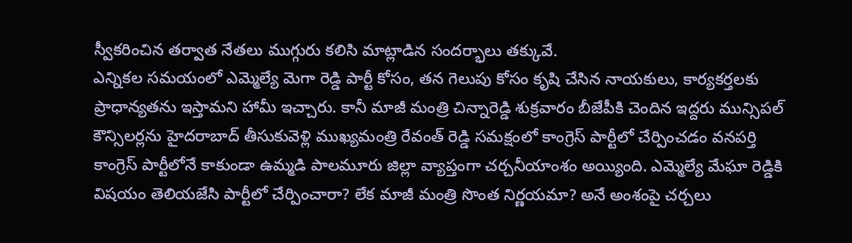స్వీకరించిన తర్వాత నేతలు ముగ్గురు కలిసి మాట్లాడిన సందర్భాలు తక్కువే.
ఎన్నికల సమయంలో ఎమ్మెల్యే మెగా రెడ్డి పార్టీ కోసం, తన గెలుపు కోసం కృషి చేసిన నాయకులు, కార్యకర్తలకు ప్రాధాన్యతను ఇస్తామని హామీ ఇచ్చారు. కానీ మాజీ మంత్రి చిన్నారెడ్డి శుక్రవారం బీజేపీకి చెందిన ఇద్దరు మున్సిపల్ కౌన్సిలర్లను హైదరాబాద్ తీసుకువెళ్లి ముఖ్యమంత్రి రేవంత్ రెడ్డి సమక్షంలో కాంగ్రెస్ పార్టీలో చేర్పించడం వనపర్తి కాంగ్రెస్ పార్టీలోనే కాకుండా ఉమ్మడి పాలమూరు జిల్లా వ్యాప్తంగా చర్చనీయాంశం అయ్యింది. ఎమ్మెల్యే మేఘా రెడ్డికి విషయం తెలియజేసి పార్టీలో చేర్పించారా? లేక మాజీ మంత్రి సొంత నిర్ణయమా? అనే అంశంపై చర్చలు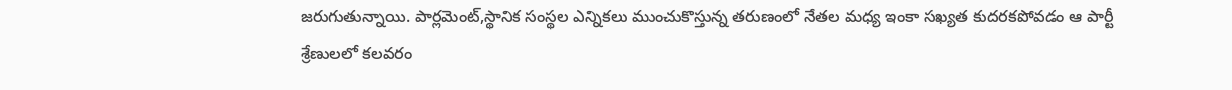జరుగుతున్నాయి. పార్లమెంట్,స్థానిక సంస్థల ఎన్నికలు ముంచుకొస్తున్న తరుణంలో నేతల మధ్య ఇంకా సఖ్యత కుదరకపోవడం ఆ పార్టీ శ్రేణులలో కలవరం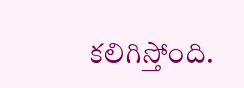కలిగిస్తోంది.